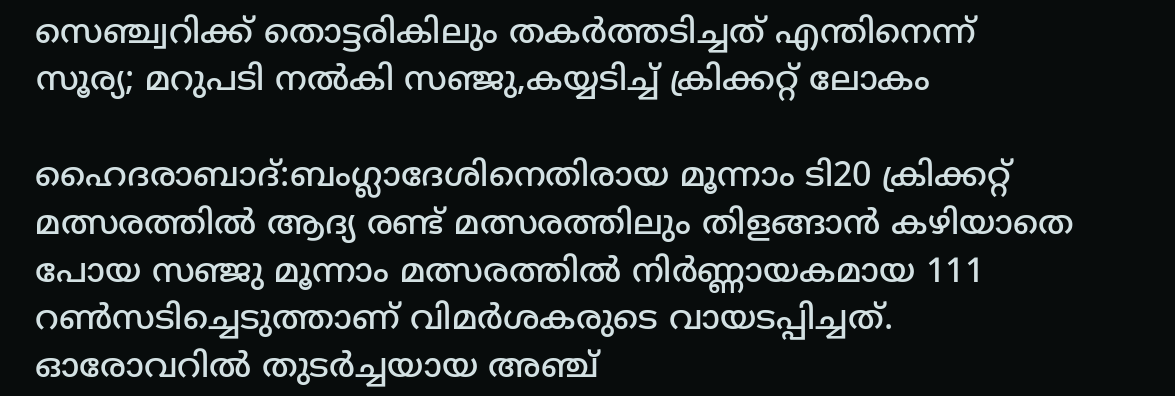സെഞ്ച്വറിക്ക് തൊട്ടരികിലും തകര്‍ത്തടിച്ചത്‌ എന്തിനെന്ന് സൂര്യ; മറുപടി നല്‍കി സഞ്ജു,കയ്യടിച്ച് ക്രിക്കറ്റ് ലോകം

ഹൈദരാബാദ്‌:ബംഗ്ലാദേശിനെതിരായ മൂന്നാം ടി20 ക്രിക്കറ്റ് മത്സരത്തില്‍ ആദ്യ രണ്ട് മത്സരത്തിലും തിളങ്ങാന്‍ കഴിയാതെ പോയ സഞ്ജു മൂന്നാം മത്സരത്തില്‍ നിര്‍ണ്ണായകമായ 111 റണ്‍സടിച്ചെടുത്താണ് വിമര്‍ശകരുടെ വായടപ്പിച്ചത്. ഓരോവറില്‍ തുടര്‍ച്ചയായ അഞ്ച്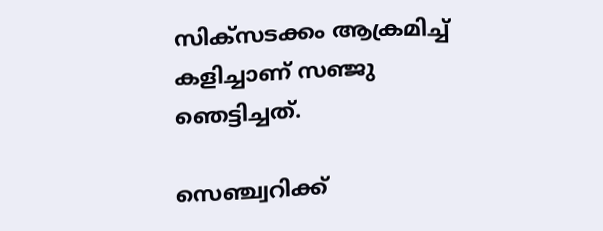സിക്‌സടക്കം ആക്രമിച്ച് കളിച്ചാണ് സഞ്ജു ഞെട്ടിച്ചത്.

സെഞ്ച്വറിക്ക്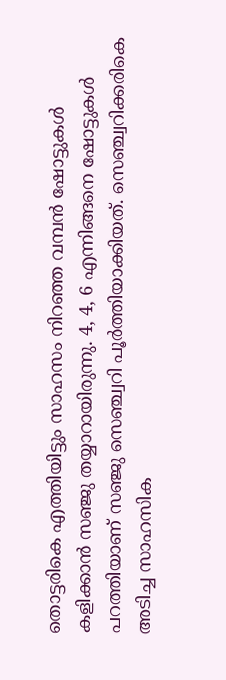തൊട്ടരികെ എത്തിയിട്ടും സാഹസം നിറഞ്ഞ വമ്പന്‍ ഷോട്ടുകള്‍ കളിക്കാന്‍ സഞ്ജു തയ്യാറായിരുന്നു. 4, 4, 6 എന്നിങ്ങനെ ഷോട്ടുകള്‍ പറത്തിയാണ് സഞ്ജു സെഞ്ച്വറി പൂര്‍ത്തിയാക്കിയത്. സെഞ്ച്വറിക്കരികെ അടിച്ച സാഹസിക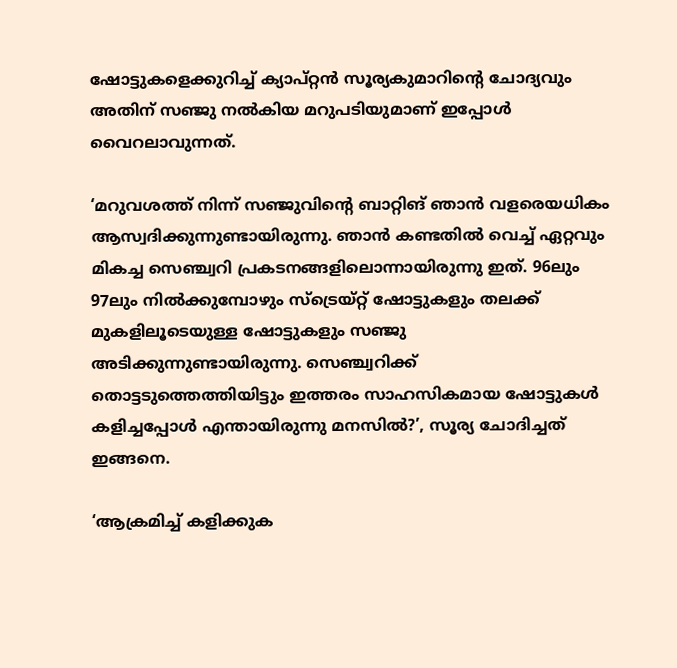ഷോട്ടുകളെക്കുറിച്ച് ക്യാപ്റ്റന്‍ സൂര്യകുമാറിന്റെ ചോദ്യവും അതിന് സഞ്ജു നല്‍കിയ മറുപടിയുമാണ് ഇപ്പോള്‍ വൈറലാവുന്നത്.

‘മറുവശത്ത് നിന്ന് സഞ്ജുവിന്റെ ബാറ്റിങ് ഞാന്‍ വളരെയധികം ആസ്വദിക്കുന്നുണ്ടായിരുന്നു. ഞാന്‍ കണ്ടതില്‍ വെച്ച് ഏറ്റവും മികച്ച സെഞ്ച്വറി പ്രകടനങ്ങളിലൊന്നായിരുന്നു ഇത്. 96ലും 97ലും നില്‍ക്കുമ്പോഴും സ്ട്രെയ്റ്റ് ഷോട്ടുകളും തലക്ക് മുകളിലൂടെയുള്ള ഷോട്ടുകളും സഞ്ജു അടിക്കുന്നുണ്ടായിരുന്നു. സെഞ്ച്വറിക്ക് തൊട്ടടുത്തെത്തിയിട്ടും ഇത്തരം സാഹസികമായ ഷോട്ടുകള്‍ കളിച്ചപ്പോള്‍ എന്തായിരുന്നു മനസില്‍?’, സൂര്യ ചോദിച്ചത് ഇങ്ങനെ.

‘ആക്രമിച്ച് കളിക്കുക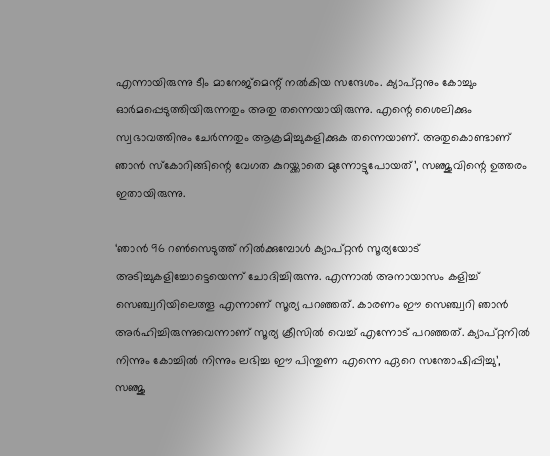എന്നായിരുന്നു ടീം മാനേജ്‌മെന്റ് നല്‍കിയ സന്ദേശം. ക്യാപ്റ്റനും കോച്ചും ഓര്‍മപ്പെടുത്തിയിരുന്നതും അതു തന്നെയായിരുന്നു. എന്റെ ശൈലിക്കും സ്വഭാവത്തിനും ചേര്‍ന്നതും ആക്രമിച്ചുകളിക്കുക തന്നെയാണ്. അതുകൊണ്ടാണ് ഞാന്‍ സ്‌കോറിങ്ങിന്റെ വേഗത കുറയ്ക്കാതെ മുന്നോട്ടുപോയത്’, സഞ്ജുവിന്റെ ഉത്തരം ഇതായിരുന്നു.

‘ഞാന്‍ 96 റണ്‍സെടുത്ത് നില്‍ക്കുമ്പോള്‍ ക്യാപ്റ്റന്‍ സൂര്യയോട് അടിച്ചുകളിച്ചോട്ടെയെന്ന് ചോദിച്ചിരുന്നു. എന്നാല്‍ അനായാസം കളിച്ച് സെഞ്ച്വറിയിലെത്തൂ എന്നാണ് സൂര്യ പറഞ്ഞത്. കാരണം ഈ സെഞ്ച്വറി ഞാന്‍ അര്‍ഹിച്ചിരുന്നുവെന്നാണ് സൂര്യ ക്രീസില്‍ വെച്ച് എന്നോട് പറഞ്ഞത്. ക്യാപ്റ്റനില്‍ നിന്നും കോച്ചില്‍ നിന്നും ലഭിച്ച ഈ പിന്തുണ എന്നെ ഏറെ സന്തോഷിപ്പിച്ചു’, സഞ്ജു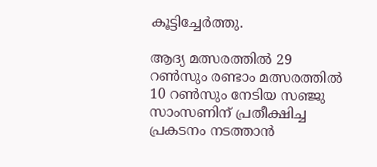കൂട്ടിച്ചേര്‍ത്തു.

ആദ്യ മത്സരത്തില്‍ 29 റണ്‍സും രണ്ടാം മത്സരത്തില്‍ 10 റണ്‍സും നേടിയ സഞ്ജു സാംസണിന് പ്രതീക്ഷിച്ച പ്രകടനം നടത്താന്‍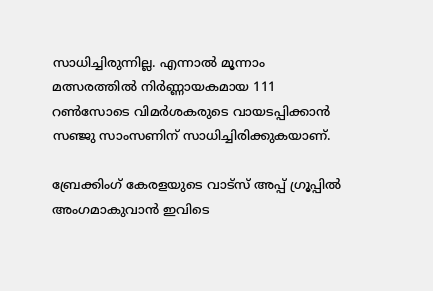സാധിച്ചിരുന്നില്ല. എന്നാല്‍ മൂന്നാം മത്സരത്തില്‍ നിര്‍ണ്ണായകമായ 111 റണ്‍സോടെ വിമര്‍ശകരുടെ വായടപ്പിക്കാന്‍ സഞ്ജു സാംസണിന് സാധിച്ചിരിക്കുകയാണ്.

ബ്രേക്കിംഗ് കേരളയുടെ വാട്സ് അപ്പ് ഗ്രൂപ്പിൽ അംഗമാകുവാൻ ഇവിടെ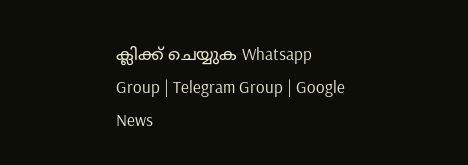ക്ലിക്ക് ചെയ്യുക Whatsapp Group | Telegram Group | Google News